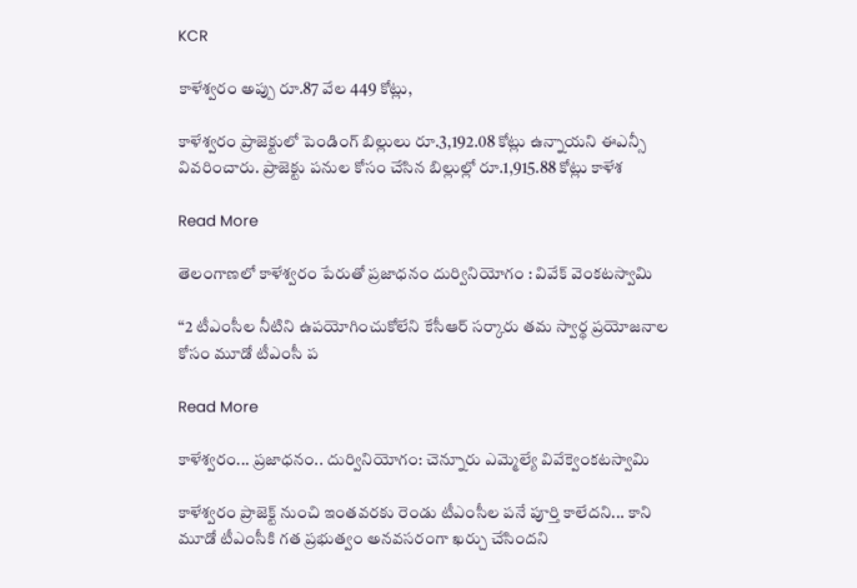KCR

కాళేశ్వరం అప్పు రూ.87 వేల 449 కోట్లు,

కాళేశ్వరం ప్రాజెక్టులో పెండింగ్ బిల్లులు రూ.3,192.08 కోట్లు ఉన్నాయని ఈఎన్సీ వివరించారు. ప్రాజెక్టు పనుల కోసం చేసిన బిల్లుల్లో రూ.1,915.88 కోట్లు కాళేశ

Read More

తెలంగాణలో కాళేశ్వరం పేరుతో ప్రజాధనం దుర్వినియోగం : వివేక్‌‌‌‌ వెంకటస్వామి

‘‘2 టీఎంసీల నీటిని ఉపయోగించుకోలేని కేసీఆర్‌‌‌‌‌‌‌‌ సర్కారు తమ స్వార్థ ప్రయోజనాల కోసం మూడో టీఎంసీ ప

Read More

కాళేశ్వరం... ప్రజాధనం.. దుర్వినియోగం: చెన్నూరు ఎమ్మెల్యే వివేక్వెంకటస్వామి

కాళేశ్వరం ప్రాజెక్ట్ నుంచి ఇంతవరకు రెండు టీఎంసీల పనే పూర్తి కాలేదని... కాని మూడో టీఎంసీకి గత ప్రభుత్వం అనవసరంగా ఖర్చు చేసిందని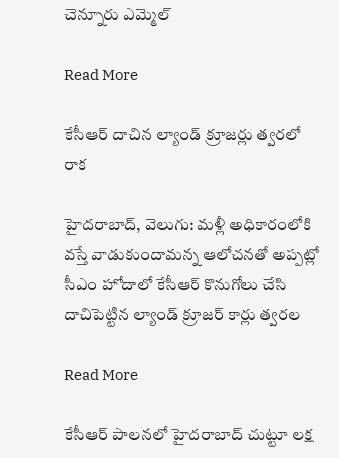చెన్నూరు ఎమ్మెల్

Read More

కేసీఆర్ దాచిన ల్యాండ్ క్రూజర్లు త్వరలో రాక

హైదరాబాద్, వెలుగు: మళ్లీ అధికారంలోకి వస్తే వాడుకుందామన్న ఆలోచనతో అప్పట్లో సీఎం హోదాలో కేసీఆర్ కొనుగోలు చేసి దాచిపెట్టిన ల్యాండ్ క్రూజర్ కార్లు త్వరల

Read More

కేసీఆర్ పాలనలో హైదరాబాద్ చుట్టూ లక్ష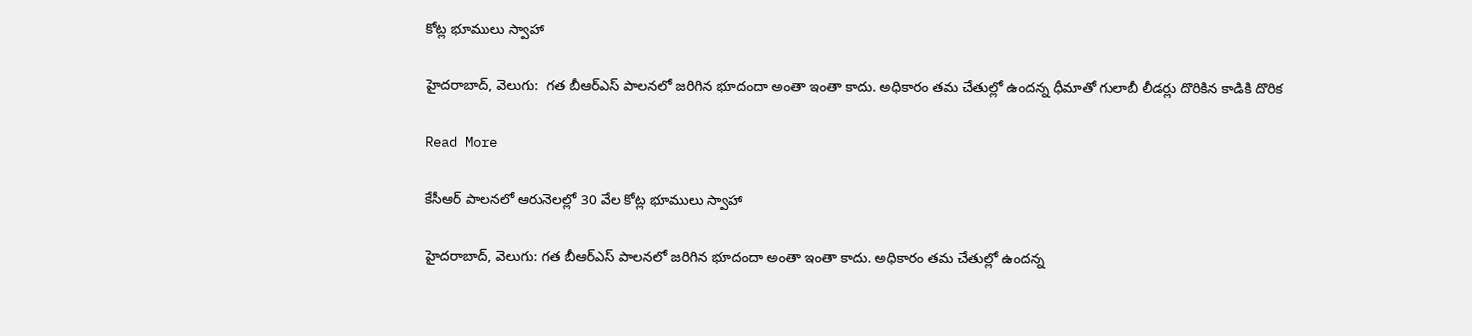కోట్ల భూములు స్వాహా

హైదరాబాద్, వెలుగు:  గత బీఆర్ఎస్ పాలనలో జరిగిన భూదందా అంతా ఇంతా కాదు. అధికారం తమ చేతుల్లో ఉందన్న ధీమాతో గులాబీ లీడర్లు దొరికిన కాడికి దొరిక

Read More

కేసీఆర్ పాలనలో ఆరునెలల్లో 30 వేల కోట్ల భూములు స్వాహా

హైదరాబాద్, వెలుగు: గత బీఆర్ఎస్ పాలనలో జరిగిన భూదందా అంతా ఇంతా కాదు. అధికారం తమ చేతుల్లో ఉందన్న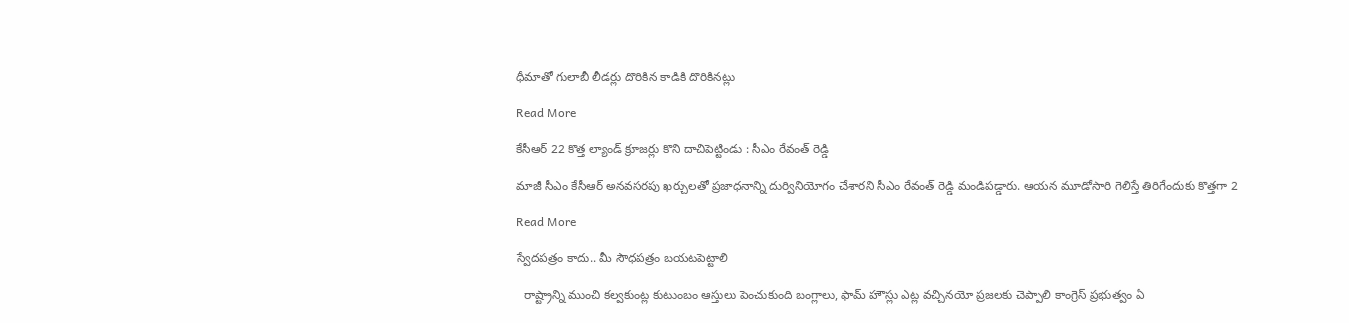ధీమాతో గులాబీ లీడర్లు దొరికిన కాడికి దొరికినట్లు

Read More

కేసీఆర్ 22 కొత్త ల్యాండ్ క్రూజర్లు కొని దాచిపెట్టిండు : సీఎం రేవంత్‌ రెడ్డి

మాజీ సీఎం కేసీఆర్ అనవసరపు ఖర్చులతో ప్రజాధనాన్ని దుర్వినియోగం చేశారని సీఎం రేవంత్‌ రెడ్డి మండిపడ్డారు. ఆయన మూడోసారి గెలిస్తే తిరిగేందుకు కొత్తగా 2

Read More

స్వేదపత్రం కాదు.. మీ సౌధపత్రం బయటపెట్టాలి

  రాష్ట్రాన్ని ముంచి కల్వకుంట్ల కుటుంబం ఆస్తులు పెంచుకుంది బంగ్లాలు, ఫామ్ హౌస్లు ఎట్ల వచ్చినయో ప్రజలకు చెప్పాలి కాంగ్రెస్ ప్రభుత్వం ఏ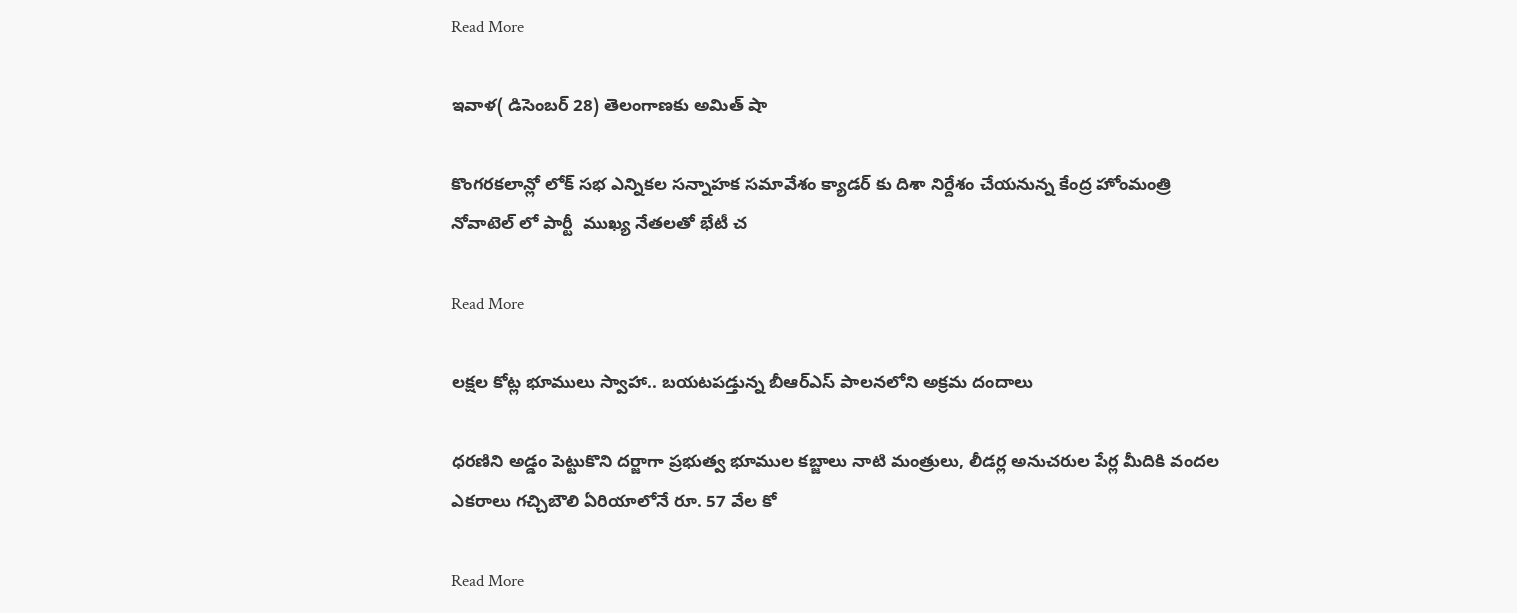Read More

ఇవాళ( డిసెంబర్ 28) తెలంగాణకు అమిత్ షా

కొంగరకలాన్లో లోక్ సభ ఎన్నికల సన్నాహక సమావేశం క్యాడర్ కు దిశా నిర్దేశం చేయనున్న కేంద్ర హోంమంత్రి నోవాటెల్ లో పార్టీ  ముఖ్య నేతలతో భేటీ చ

Read More

లక్షల కోట్ల భూములు స్వాహా.. బయటపడ్తున్న బీఆర్ఎస్ పాలనలోని అక్రమ దందాలు

ధరణిని అడ్డం పెట్టుకొని దర్జాగా ప్రభుత్వ భూముల కబ్జాలు నాటి మంత్రులు, లీడర్ల అనుచరుల పేర్ల మీదికి వందల ఎకరాలు గచ్చిబౌలి ఏరియాలోనే రూ. 57 వేల కో

Read More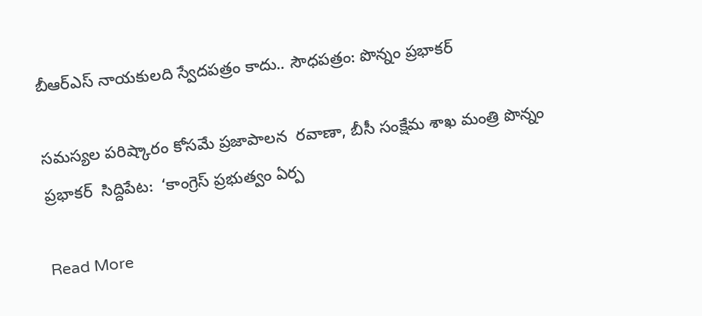బీఆర్ఎస్ నాయకులది స్వేదపత్రం కాదు.. సౌధపత్రం: పొన్నం ప్రభాకర్

సమస్యల పరిష్కారం కోసమే ప్రజాపాలన  రవాణా, బీసీ సంక్షేమ శాఖ మంత్రి పొన్నం ప్రభాకర్  సిద్దిపేట:  ‘కాంగ్రెస్ ప్రభుత్వం ఏర్ప

Read More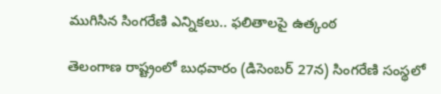ముగిసిన సింగరేణి ఎన్నికలు.. ఫలితాలపై ఉత్కంఠ

తెలంగాణ రాష్ట్రంలో బుధవారం (డిసెంబర్ 27న) సింగరేణి సంస్థలో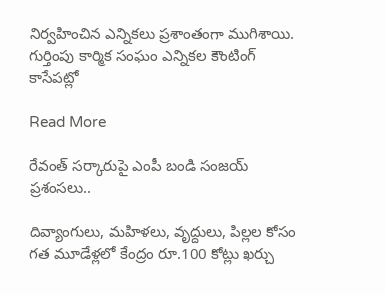నిర్వహించిన ఎన్నికలు ప్రశాంతంగా ముగిశాయి. గుర్తింపు కార్మిక సంఘం ఎన్నికల కౌంటింగ్ కాసేపట్లో

Read More

రేవంత్ సర్కారుపై ఎంపీ బండి సంజయ్ ప్రశంసలు..

దివ్యాంగులు, మహిళలు, వృద్దులు, పిల్లల కోసం గత మూడేళ్లలో కేంద్రం రూ.100 కోట్లు ఖర్చు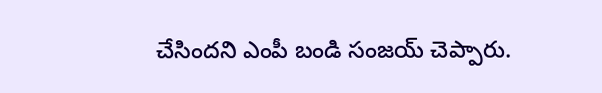చేసిందని ఎంపీ బండి సంజయ్ చెప్పారు.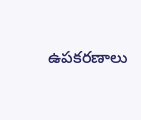ఉపకరణాలు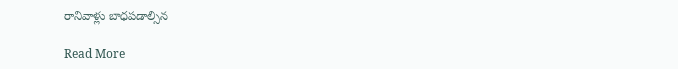రానివాళ్లు బాధపడాల్సిన

Read More